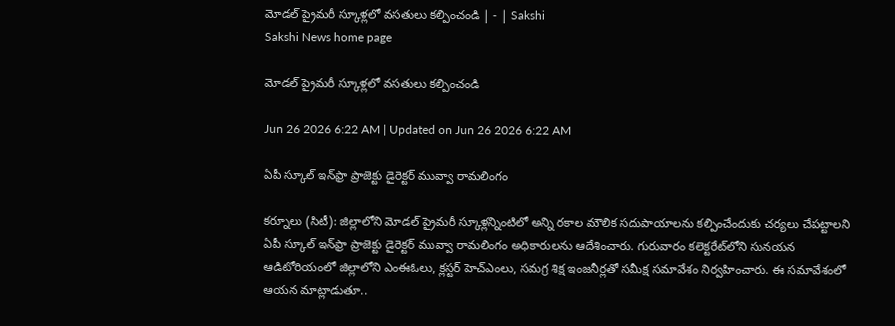మోడల్‌ ప్రైమరీ స్కూళ్లలో వసతులు కల్పించండి | - | Sakshi
Sakshi News home page

మోడల్‌ ప్రైమరీ స్కూళ్లలో వసతులు కల్పించండి

Jun 26 2026 6:22 AM | Updated on Jun 26 2026 6:22 AM

ఏపీ స్కూల్‌ ఇన్‌ఫ్రా ప్రాజెక్టు డైరెక్టర్‌ మువ్వా రామలింగం

కర్నూలు (సిటీ): జిల్లాలోని మోడల్‌ ప్రైమరీ స్కూళ్లన్నింటిలో అన్ని రకాల మౌలిక సదుపాయాలను కల్పించేందుకు చర్యలు చేపట్టాలని ఏపీ స్కూల్‌ ఇన్‌ఫ్రా ప్రాజెక్టు డైరెక్టర్‌ మువ్వా రామలింగం అధికారులను ఆదేశించారు. గురువారం కలెక్టరేట్‌లోని సునయన ఆడిటోరియంలో జిల్లాలోని ఎంఈఓలు, క్లస్టర్‌ హెచ్‌ఎంలు, సమగ్ర శిక్ష ఇంజనీర్లతో సమీక్ష సమావేశం నిర్వహించారు. ఈ సమావేశంలో ఆయన మాట్లాడుతూ..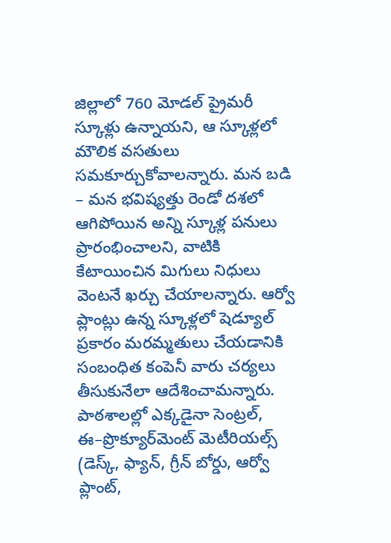జిల్లాలో 760 మోడల్‌ ప్రైమరీ స్కూళ్లు ఉన్నాయని, ఆ స్కూళ్లలో మౌలిక వసతులు సమకూర్చుకోవాలన్నారు. మన బడి – మన భవిష్యత్తు రెండో దశలో ఆగిపోయిన అన్ని స్కూళ్ల పనులు ప్రారంభించాలని, వాటికి కేటాయించిన మిగులు నిధులు వెంటనే ఖర్చు చేయాలన్నారు. ఆర్వో ప్లాంట్లు ఉన్న స్కూళ్లలో షెడ్యూల్‌ ప్రకారం మరమ్మతులు చేయడానికి సంబంధిత కంపెనీ వారు చర్యలు తీసుకునేలా ఆదేశించామన్నారు. పాఠశాలల్లో ఎక్కడైనా సెంట్రల్‌, ఈ–ప్రొక్యూర్‌మెంట్‌ మెటీరియల్స్‌ (డెస్క్‌, ఫ్యాన్‌, గ్రీన్‌ బోర్డు, ఆర్వో ప్లాంట్‌,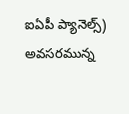ఐఏపీ ప్యానెల్స్‌) అవసరమున్న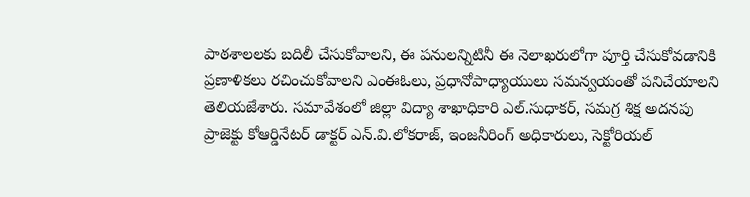పాఠశాలలకు బదిలీ చేసుకోవాలని, ఈ పనులన్నిటినీ ఈ నెలాఖరులోగా పూర్తి చేసుకోవడానికి ప్రణాళికలు రచించుకోవాలని ఎంఈఓలు, ప్రధానోపాధ్యాయులు సమన్వయంతో పనిచేయాలని తెలియజేశారు. సమావేశంలో జిల్లా విద్యా శాఖాధికారి ఎల్‌.సుధాకర్‌, సమగ్ర శిక్ష అదనపు ప్రాజెక్టు కోఆర్డినేటర్‌ డాక్టర్‌ ఎన్‌.వి.లోకరాజ్‌, ఇంజనీరింగ్‌ అధికారులు, సెక్టోరియల్‌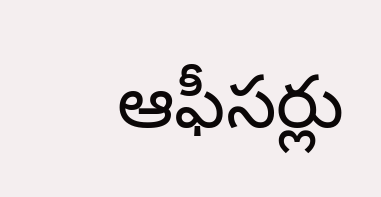ఆఫీసర్లు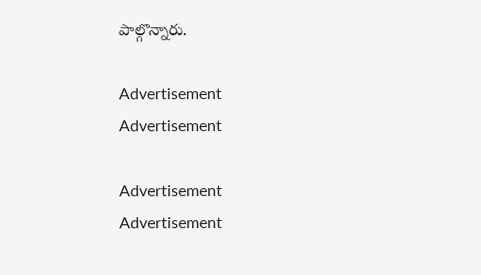పాల్గొన్నారు.

Advertisement
Advertisement

Advertisement
Advertisement